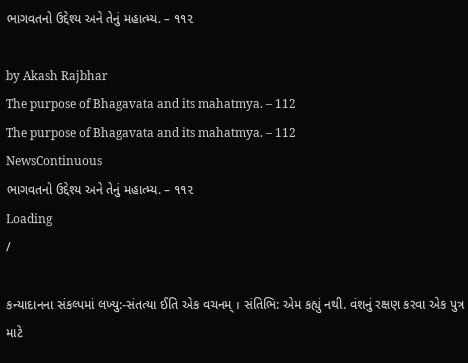ભાગવતનો ઉદ્દેશ્ય અને તેનું મહાત્મ્ય. – ૧૧૨

by Akash Rajbhar
The purpose of Bhagavata and its mahatmya. – 112
The purpose of Bhagavata and its mahatmya. – 112
NewsContinuous
ભાગવતનો ઉદ્દેશ્ય અને તેનું મહાત્મ્ય. – ૧૧૨
Loading
/

કન્યાદાનના સંકલ્પમાં લખ્યુ:-સંતત્યા ઈતિ એક વચનમ્ । સંતિભિ: એમ કહ્યું નથી. વંશનું રક્ષણ કરવા એક પુત્ર માટે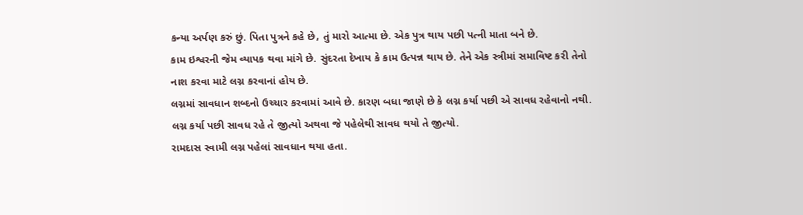કન્યા અર્પણ કરું છું. પિતા પુત્રને કહે છે, તું મારો આત્મા છે. એક પુત્ર થાય પછી પત્ની માતા બને છે.
કામ ઇશ્વરની જેમ વ્યાપક થવા માંગે છે. સુંદરતા દેખાય કે કામ ઉત્પન્ન થાય છે. તેને એક સ્ત્રીમાં સમાવિષ્ટ કરી તેનો
નાશ કરવા માટે લગ્ન કરવાનાં હોય છે.
લગ્નમાં સાવધાન શબ્દનો ઉચ્ચાર કરવામાં આવે છે. કારણ બધા જાણે છે કે લગ્ન કર્યા પછી એ સાવધ રહેવાનો નથી.
લગ્ન કર્યા પછી સાવધ રહે તે જીત્યો અથવા જે પહેલેથી સાવધ થયો તે જીત્યો.
રામદાસ સ્વામી લગ્ન પહેલાં સાવધાન થયા હતા.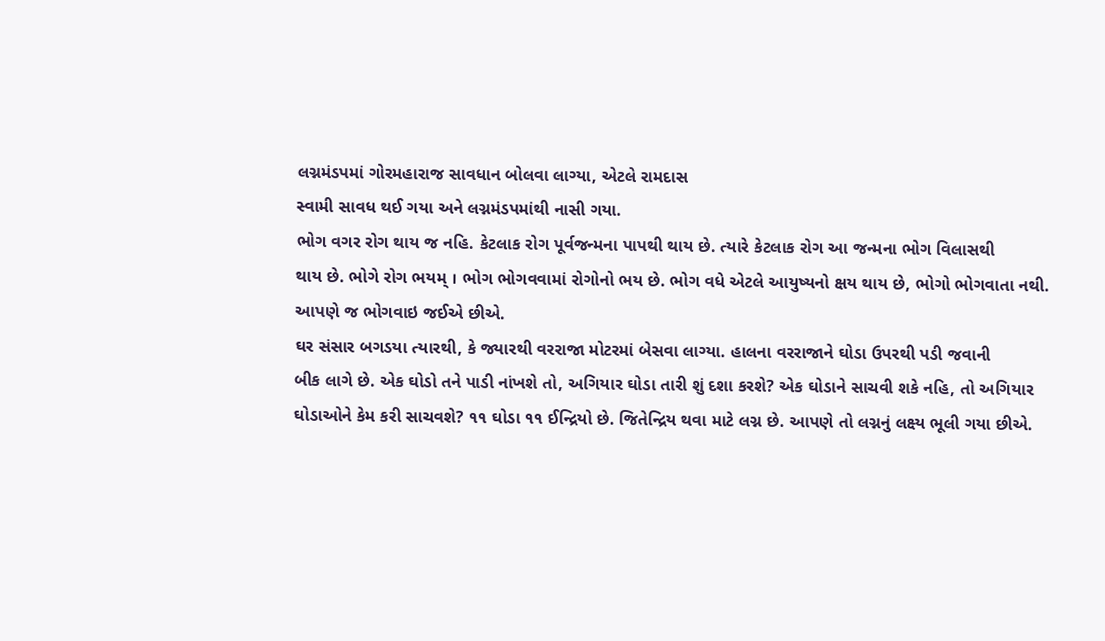લગ્નમંડપમાં ગોરમહારાજ સાવધાન બોલવા લાગ્યા, એટલે રામદાસ
સ્વામી સાવધ થઈ ગયા અને લગ્નમંડપમાંથી નાસી ગયા.
ભોગ વગર રોગ થાય જ નહિ. કેટલાક રોગ પૂર્વજન્મના પાપથી થાય છે. ત્યારે કેટલાક રોગ આ જન્મના ભોગ વિલાસથી
થાય છે. ભોગે રોગ ભયમ્ । ભોગ ભોગવવામાં રોગોનો ભય છે. ભોગ વધે એટલે આયુષ્યનો ક્ષય થાય છે, ભોગો ભોગવાતા નથી.
આપણે જ ભોગવાઇ જઈએ છીએ.
ઘર સંસાર બગડયા ત્યારથી, કે જ્યારથી વરરાજા મોટરમાં બેસવા લાગ્યા. હાલના વરરાજાને ઘોડા ઉપરથી પડી જવાની
બીક લાગે છે. એક ઘોડો તને પાડી નાંખશે તો, અગિયાર ઘોડા તારી શું દશા કરશે? એક ઘોડાને સાચવી શકે નહિ, તો અગિયાર
ઘોડાઓને કેમ કરી સાચવશે? ૧૧ ઘોડા ૧૧ ઈન્દ્રિયો છે. જિતેન્દ્રિય થવા માટે લગ્ન છે. આપણે તો લગ્નનું લક્ષ્ય ભૂલી ગયા છીએ.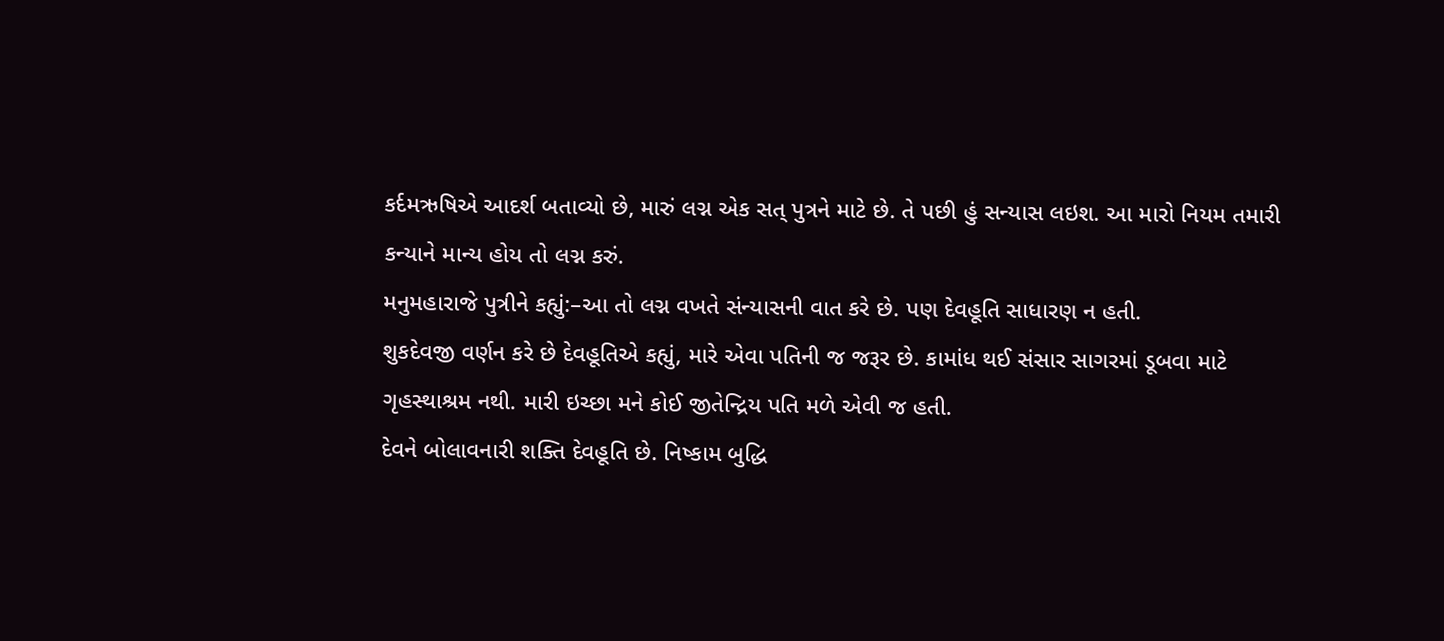કર્દમઋષિએ આદર્શ બતાવ્યો છે, મારું લગ્ન એક સત્ પુત્રને માટે છે. તે પછી હું સન્યાસ લઇશ. આ મારો નિયમ તમારી
કન્યાને માન્ય હોય તો લગ્ન કરું.
મનુમહારાજે પુત્રીને કહ્યું:–આ તો લગ્ન વખતે સંન્યાસની વાત કરે છે. પણ દેવહૂતિ સાધારણ ન હતી.
શુકદેવજી વર્ણન કરે છે દેવહૂતિએ કહ્યું, મારે એવા પતિની જ જરૂર છે. કામાંધ થઈ સંસાર સાગરમાં ડૂબવા માટે
ગૃહસ્થાશ્રમ નથી. મારી ઇચ્છા મને કોઈ જીતેન્દ્રિય પતિ મળે એવી જ હતી.
દેવને બોલાવનારી શક્તિ દેવહૂતિ છે. નિષ્કામ બુદ્ધિ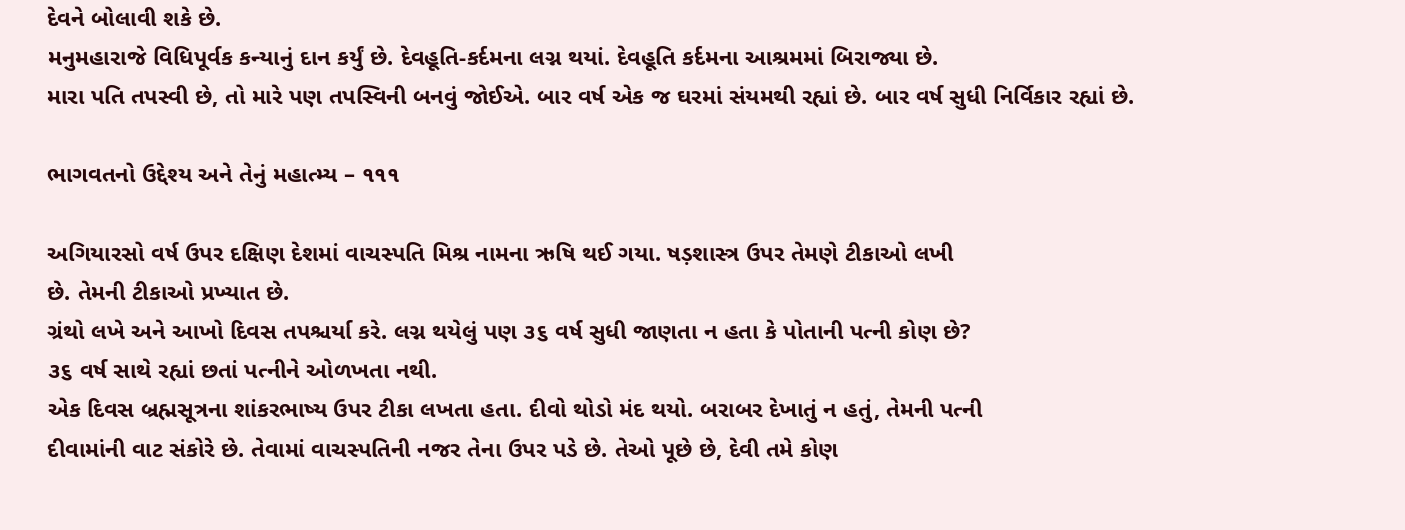દેવને બોલાવી શકે છે.
મનુમહારાજે વિધિપૂર્વક કન્યાનું દાન કર્યું છે. દેવહૂતિ-કર્દમના લગ્ન થયાં. દેવહૂતિ કર્દમના આશ્રમમાં બિરાજ્યા છે.
મારા પતિ તપસ્વી છે, તો મારે પણ તપસ્વિની બનવું જોઈએ. બાર વર્ષ એક જ ઘરમાં સંયમથી રહ્યાં છે. બાર વર્ષ સુધી નિર્વિકાર રહ્યાં છે.

ભાગવતનો ઉદ્દેશ્ય અને તેનું મહાત્મ્ય – ૧૧૧

અગિયારસો વર્ષ ઉપર દક્ષિણ દેશમાં વાચસ્પતિ મિશ્ર નામના ઋષિ થઈ ગયા. ષડ઼શાસ્ત્ર ઉપર તેમણે ટીકાઓ લખી
છે. તેમની ટીકાઓ પ્રખ્યાત છે.
ગ્રંથો લખે અને આખો દિવસ તપશ્ચર્યા કરે. લગ્ન થયેલું પણ ૩૬ વર્ષ સુધી જાણતા ન હતા કે પોતાની પત્ની કોણ છે?
૩૬ વર્ષ સાથે રહ્યાં છતાં પત્નીને ઓળખતા નથી.
એક દિવસ બ્રહ્મસૂત્રના શાંકરભાષ્ય ઉપર ટીકા લખતા હતા. દીવો થોડો મંદ થયો. બરાબર દેખાતું ન હતું, તેમની પત્ની
દીવામાંની વાટ સંકોરે છે. તેવામાં વાચસ્પતિની નજર તેના ઉપર પડે છે. તેઓ પૂછે છે, દેવી તમે કોણ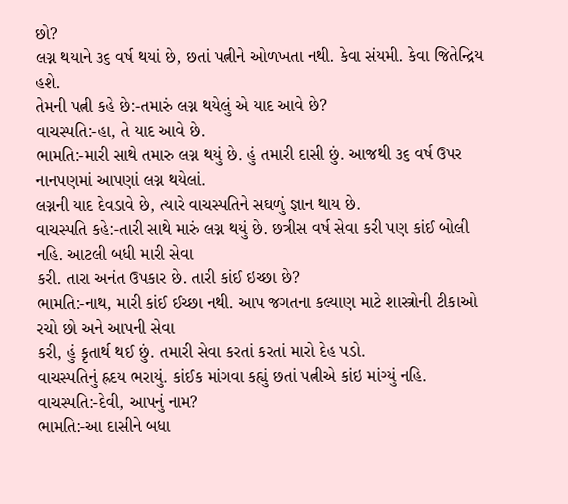છો?
લગ્ન થયાને ૩૬ વર્ષ થયાં છે, છતાં પત્નીને ઓળખતા નથી. કેવા સંયમી. કેવા જિતેન્દ્રિય હશે.
તેમની પત્ની કહે છે:-તમારું લગ્ન થયેલું એ યાદ આવે છે?
વાચસ્પતિ:-હા, તે યાદ આવે છે.
ભામતિ:-મારી સાથે તમારુ લગ્ન થયું છે. હું તમારી દાસી છું. આજથી ૩૬ વર્ષ ઉપર નાનપણમાં આપણાં લગ્ન થયેલાં.
લગ્નની યાદ દેવડાવે છે, ત્યારે વાચસ્પતિને સઘળું જ્ઞાન થાય છે.
વાચસ્પતિ કહે:-તારી સાથે મારું લગ્ન થયું છે. છત્રીસ વર્ષ સેવા કરી પણ કાંઈ બોલી નહિ. આટલી બધી મારી સેવા
કરી. તારા અનંત ઉપકાર છે. તારી કાંઈ ઇચ્છા છે?
ભામતિ:-નાથ, મારી કાંઈ ઈચ્છા નથી. આપ જગતના કલ્યાણ માટે શાસ્ત્રોની ટીકાઓ રચો છો અને આપની સેવા
કરી, હું કૃતાર્થ થઈ છું. તમારી સેવા કરતાં કરતાં મારો દેહ પડો.
વાચસ્પતિનું હ્રદય ભરાયું. કાંઈક માંગવા કહ્યું છતાં પત્નીએ કાંઇ માંગ્યું નહિ.
વાચસ્પતિ:-દેવી, આપનું નામ?
ભામતિ:-આ દાસીને બધા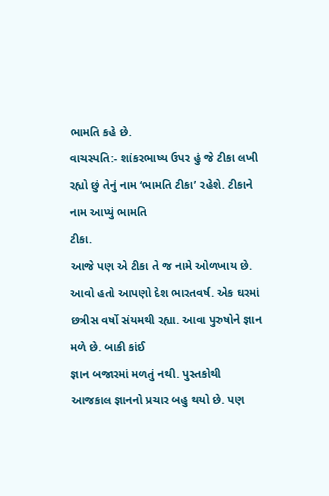ભામતિ કહે છે.
વાચસ્પતિ:- શાંકરભાષ્ય ઉપર હું જે ટીકા લખી રહ્યો છું તેનું નામ ‘ભામતિ ટીકા’ રહેશે. ટીકાને નામ આપ્યું ભામતિ
ટીકા.
આજે પણ એ ટીકા તે જ નામે ઓળખાય છે.
આવો હતો આપણો દેશ ભારતવર્ષ. એક ઘરમાં છત્રીસ વર્ષો સંયમથી રહ્યા. આવા પુરુષોને જ્ઞાન મળે છે. બાકી કાંઈ
જ્ઞાન બજારમાં મળતું નથી. પુસ્તકોથી આજકાલ જ્ઞાનનો પ્રચાર બહુ થયો છે. પણ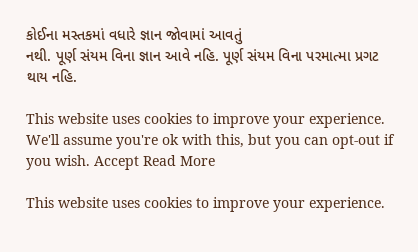કોઈના મસ્તકમાં વધારે જ્ઞાન જોવામાં આવતું
નથી. પૂર્ણ સંયમ વિના જ્ઞાન આવે નહિ. પૂર્ણ સંયમ વિના પરમાત્મા પ્રગટ થાય નહિ.

This website uses cookies to improve your experience. We'll assume you're ok with this, but you can opt-out if you wish. Accept Read More

This website uses cookies to improve your experience.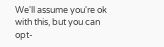We'll assume you're ok with this, but you can opt-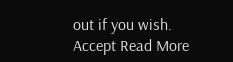out if you wish. Accept Read More